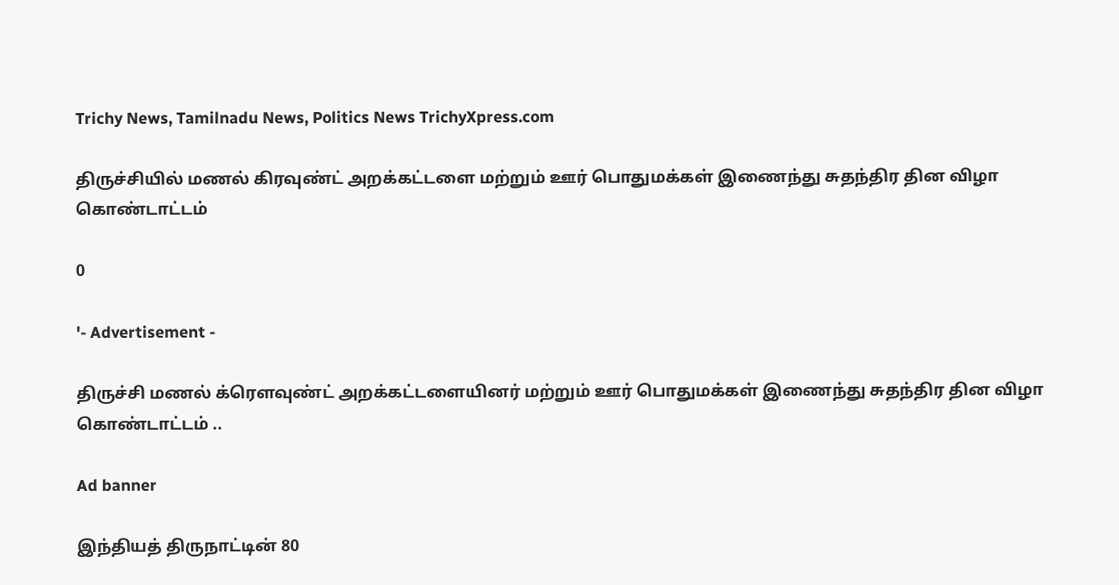Trichy News, Tamilnadu News, Politics News TrichyXpress.com

திருச்சியில் மணல் கிரவுண்ட் அறக்கட்டளை மற்றும் ஊர் பொதுமக்கள் இணைந்து சுதந்திர தின விழா கொண்டாட்டம்

0

'- Advertisement -

திருச்சி மணல் க்ரௌவுண்ட் அறக்கட்டளையினர் மற்றும் ஊர் பொதுமக்கள் இணைந்து சுதந்திர தின விழா கொண்டாட்டம் ..

Ad banner

இந்தியத் திருநாட்டின் 80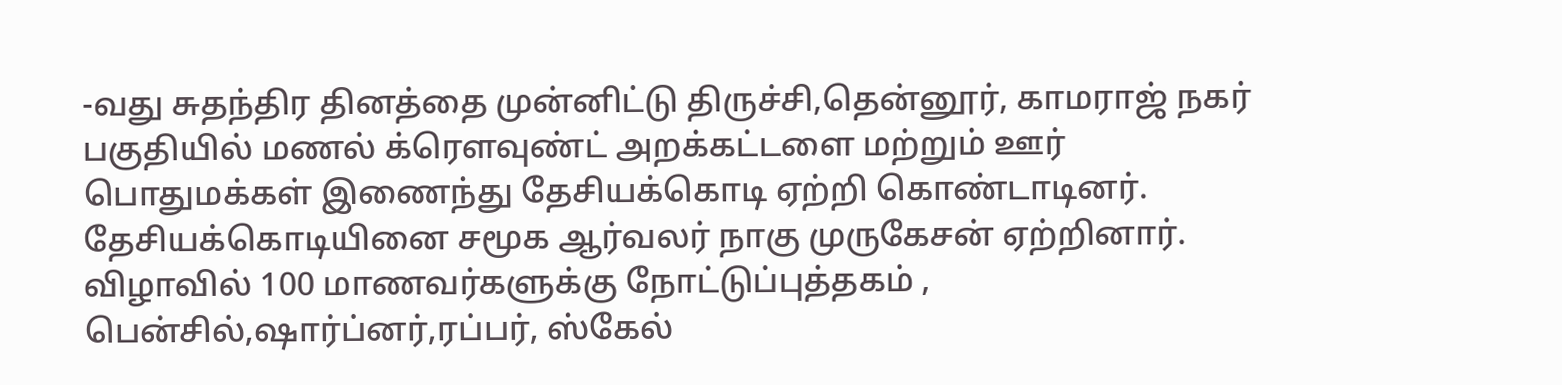-வது சுதந்திர தினத்தை முன்னிட்டு திருச்சி,தென்னூர், காமராஜ் நகர் பகுதியில் மணல் க்ரெளவுண்ட் அறக்கட்டளை மற்றும் ஊர் பொதுமக்கள் இணைந்து தேசியக்கொடி ஏற்றி கொண்டாடினர். தேசியக்கொடியினை சமூக ஆர்வலர் நாகு முருகேசன் ஏற்றினார். விழாவில் 100 மாணவர்களுக்கு நோட்டுப்புத்தகம் , பென்சில்,ஷார்ப்னர்,ரப்பர், ஸ்கேல்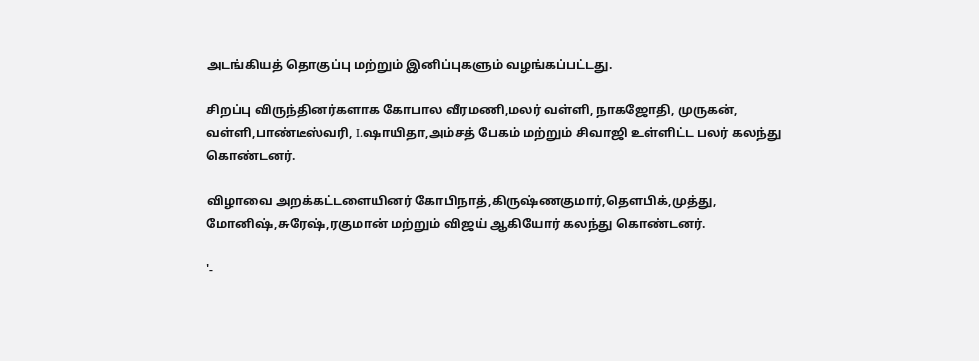அடங்கியத் தொகுப்பு மற்றும் இனிப்புகளும் வழங்கப்பட்டது.

சிறப்பு விருந்தினர்களாக கோபால வீரமணி,மலர் வள்ளி, நாகஜோதி, முருகன், வள்ளி,பாண்டீஸ்வரி, I.ஷாயிதா,அம்சத் பேகம் மற்றும் சிவாஜி உள்ளிட்ட பலர் கலந்து கொண்டனர்.

விழாவை அறக்கட்டளையினர் கோபிநாத்,கிருஷ்ணகுமார்,தெளபிக்,முத்து, மோனிஷ்,சுரேஷ்,ரகுமான் மற்றும் விஜய் ஆகியோர் கலந்து கொண்டனர்.

'-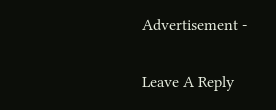Advertisement -

Leave A Reply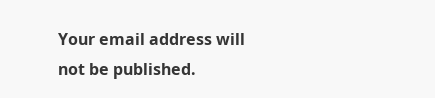Your email address will not be published.